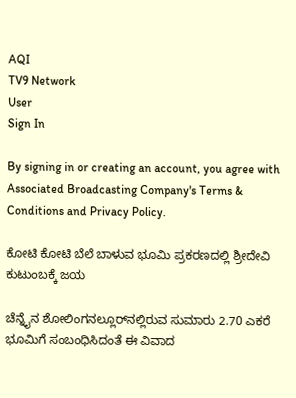AQI
TV9 Network
User
Sign In

By signing in or creating an account, you agree with Associated Broadcasting Company's Terms & Conditions and Privacy Policy.

ಕೋಟಿ ಕೋಟಿ ಬೆಲೆ ಬಾಳುವ ಭೂಮಿ ಪ್ರಕರಣದಲ್ಲಿ ಶ್ರೀದೇವಿ ಕುಟುಂಬಕ್ಕೆ ಜಯ

ಚೆನ್ನೈನ ಶೋಲಿಂಗನಲ್ಲೂರ್‌ನಲ್ಲಿರುವ ಸುಮಾರು 2.70 ಎಕರೆ ಭೂಮಿಗೆ ಸಂಬಂಧಿಸಿದಂತೆ ಈ ವಿವಾದ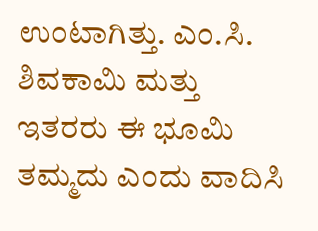ಉಂಟಾಗಿತ್ತು. ಎಂ.ಸಿ. ಶಿವಕಾಮಿ ಮತ್ತು ಇತರರು ಈ ಭೂಮಿ ತಮ್ಮದು ಎಂದು ವಾದಿಸಿ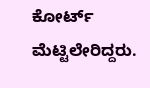ಕೋರ್ಟ್ ಮೆಟ್ಟಿಲೇರಿದ್ದರು.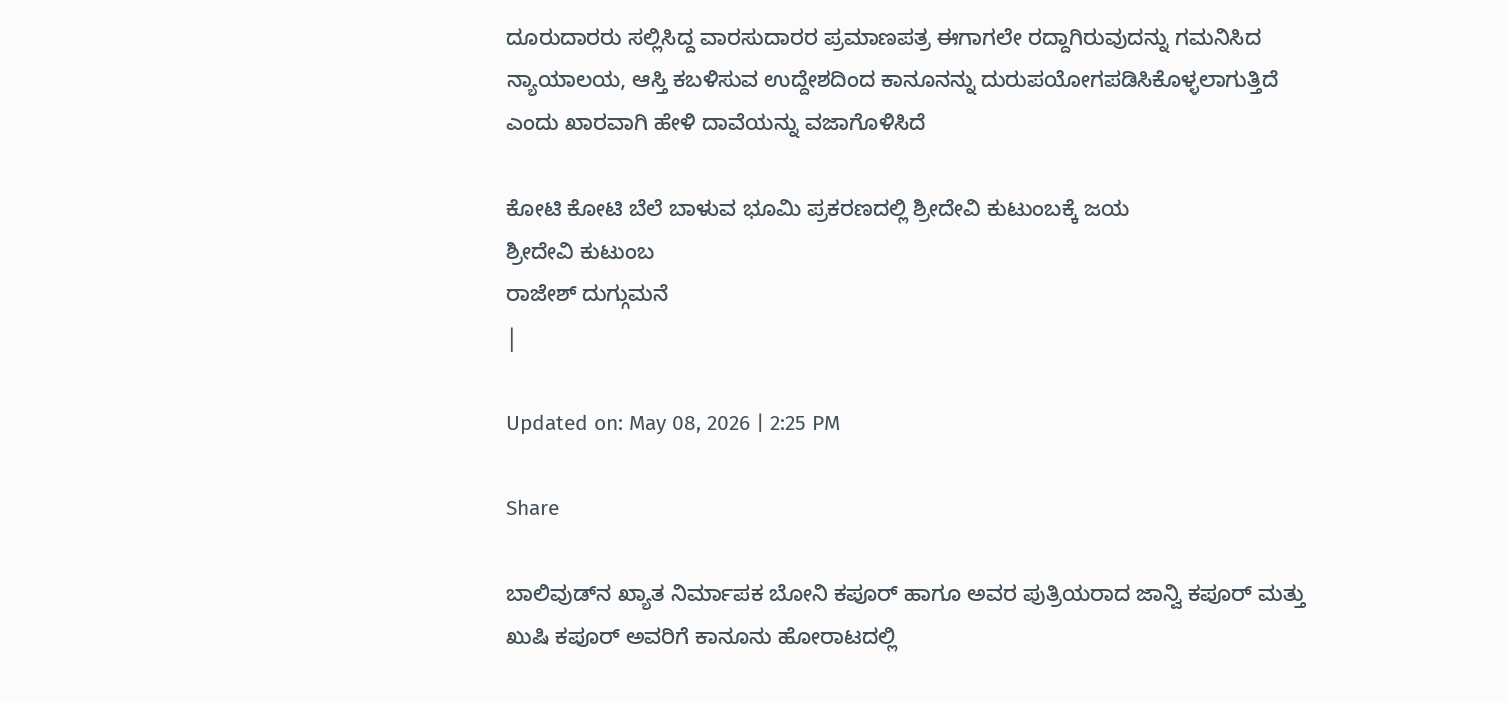ದೂರುದಾರರು ಸಲ್ಲಿಸಿದ್ದ ವಾರಸುದಾರರ ಪ್ರಮಾಣಪತ್ರ ಈಗಾಗಲೇ ರದ್ದಾಗಿರುವುದನ್ನು ಗಮನಿಸಿದ ನ್ಯಾಯಾಲಯ, ಆಸ್ತಿ ಕಬಳಿಸುವ ಉದ್ದೇಶದಿಂದ ಕಾನೂನನ್ನು ದುರುಪಯೋಗಪಡಿಸಿಕೊಳ್ಳಲಾಗುತ್ತಿದೆ ಎಂದು ಖಾರವಾಗಿ ಹೇಳಿ ದಾವೆಯನ್ನು ವಜಾಗೊಳಿಸಿದೆ

ಕೋಟಿ ಕೋಟಿ ಬೆಲೆ ಬಾಳುವ ಭೂಮಿ ಪ್ರಕರಣದಲ್ಲಿ ಶ್ರೀದೇವಿ ಕುಟುಂಬಕ್ಕೆ ಜಯ
ಶ್ರೀದೇವಿ ಕುಟುಂಬ
ರಾಜೇಶ್ ದುಗ್ಗುಮನೆ
|

Updated on: May 08, 2026 | 2:25 PM

Share

ಬಾಲಿವುಡ್‌ನ ಖ್ಯಾತ ನಿರ್ಮಾಪಕ ಬೋನಿ ಕಪೂರ್ ಹಾಗೂ ಅವರ ಪುತ್ರಿಯರಾದ ಜಾನ್ವಿ ಕಪೂರ್ ಮತ್ತು ಖುಷಿ ಕಪೂರ್ ಅವರಿಗೆ ಕಾನೂನು ಹೋರಾಟದಲ್ಲಿ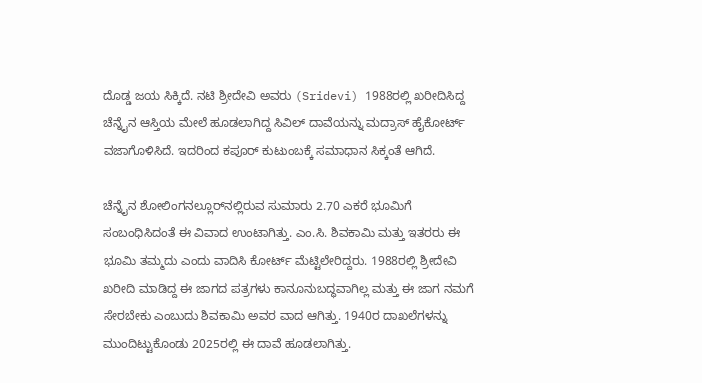ದೊಡ್ಡ ಜಯ ಸಿಕ್ಕಿದೆ. ನಟಿ ಶ್ರೀದೇವಿ ಅವರು (Sridevi) 1988ರಲ್ಲಿ ಖರೀದಿಸಿದ್ದ ಚೆನ್ನೈನ ಆಸ್ತಿಯ ಮೇಲೆ ಹೂಡಲಾಗಿದ್ದ ಸಿವಿಲ್ ದಾವೆಯನ್ನು ಮದ್ರಾಸ್ ಹೈಕೋರ್ಟ್ ವಜಾಗೊಳಿಸಿದೆ. ಇದರಿಂದ ಕಪೂರ್ ಕುಟುಂಬಕ್ಕೆ ಸಮಾಧಾನ ಸಿಕ್ಕಂತೆ ಆಗಿದೆ.

ಚೆನ್ನೈನ ಶೋಲಿಂಗನಲ್ಲೂರ್‌ನಲ್ಲಿರುವ ಸುಮಾರು 2.70 ಎಕರೆ ಭೂಮಿಗೆ ಸಂಬಂಧಿಸಿದಂತೆ ಈ ವಿವಾದ ಉಂಟಾಗಿತ್ತು. ಎಂ.ಸಿ. ಶಿವಕಾಮಿ ಮತ್ತು ಇತರರು ಈ ಭೂಮಿ ತಮ್ಮದು ಎಂದು ವಾದಿಸಿ ಕೋರ್ಟ್ ಮೆಟ್ಟಿಲೇರಿದ್ದರು. 1988ರಲ್ಲಿ ಶ್ರೀದೇವಿ ಖರೀದಿ ಮಾಡಿದ್ದ ಈ ಜಾಗದ ಪತ್ರಗಳು ಕಾನೂನುಬದ್ಧವಾಗಿಲ್ಲ ಮತ್ತು ಈ ಜಾಗ ನಮಗೆ ಸೇರಬೇಕು ಎಂಬುದು ಶಿವಕಾಮಿ ಅವರ ವಾದ ಆಗಿತ್ತು. 1940ರ ದಾಖಲೆಗಳನ್ನು ಮುಂದಿಟ್ಟುಕೊಂಡು 2025ರಲ್ಲಿ ಈ ದಾವೆ ಹೂಡಲಾಗಿತ್ತು.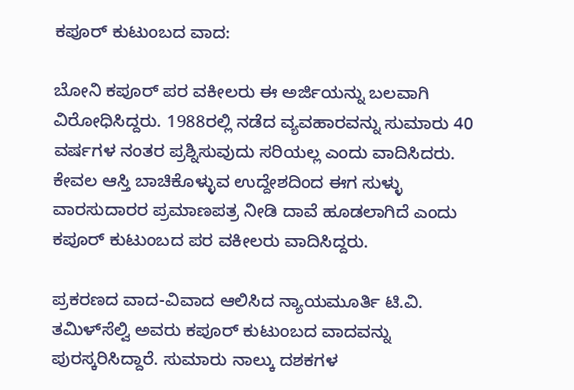ಕಪೂರ್ ಕುಟುಂಬದ ವಾದ:

ಬೋನಿ ಕಪೂರ್ ಪರ ವಕೀಲರು ಈ ಅರ್ಜಿಯನ್ನು ಬಲವಾಗಿ ವಿರೋಧಿಸಿದ್ದರು. 1988ರಲ್ಲಿ ನಡೆದ ವ್ಯವಹಾರವನ್ನು ಸುಮಾರು 40 ವರ್ಷಗಳ ನಂತರ ಪ್ರಶ್ನಿಸುವುದು ಸರಿಯಲ್ಲ ಎಂದು ವಾದಿಸಿದರು. ಕೇವಲ ಆಸ್ತಿ ಬಾಚಿಕೊಳ್ಳುವ ಉದ್ದೇಶದಿಂದ ಈಗ ಸುಳ್ಳು ವಾರಸುದಾರರ ಪ್ರಮಾಣಪತ್ರ ನೀಡಿ ದಾವೆ ಹೂಡಲಾಗಿದೆ ಎಂದು ಕಪೂರ್ ಕುಟುಂಬದ ಪರ ವಕೀಲರು ವಾದಿಸಿದ್ದರು.

ಪ್ರಕರಣದ ವಾದ-ವಿವಾದ ಆಲಿಸಿದ ನ್ಯಾಯಮೂರ್ತಿ ಟಿ.ವಿ. ತಮಿಳ್‌ಸೆಲ್ವಿ ಅವರು ಕಪೂರ್ ಕುಟುಂಬದ ವಾದವನ್ನು ಪುರಸ್ಕರಿಸಿದ್ದಾರೆ. ಸುಮಾರು ನಾಲ್ಕು ದಶಕಗಳ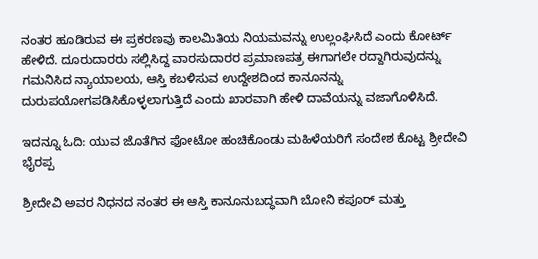ನಂತರ ಹೂಡಿರುವ ಈ ಪ್ರಕರಣವು ಕಾಲಮಿತಿಯ ನಿಯಮವನ್ನು ಉಲ್ಲಂಘಿಸಿದೆ ಎಂದು ಕೋರ್ಟ್ ಹೇಳಿದೆ. ದೂರುದಾರರು ಸಲ್ಲಿಸಿದ್ದ ವಾರಸುದಾರರ ಪ್ರಮಾಣಪತ್ರ ಈಗಾಗಲೇ ರದ್ದಾಗಿರುವುದನ್ನು ಗಮನಿಸಿದ ನ್ಯಾಯಾಲಯ, ಆಸ್ತಿ ಕಬಳಿಸುವ ಉದ್ದೇಶದಿಂದ ಕಾನೂನನ್ನು ದುರುಪಯೋಗಪಡಿಸಿಕೊಳ್ಳಲಾಗುತ್ತಿದೆ ಎಂದು ಖಾರವಾಗಿ ಹೇಳಿ ದಾವೆಯನ್ನು ವಜಾಗೊಳಿಸಿದೆ.

ಇದನ್ನೂ ಓದಿ: ಯುವ ಜೊತೆಗಿನ ಫೋಟೋ ಹಂಚಿಕೊಂಡು ಮಹಿಳೆಯರಿಗೆ ಸಂದೇಶ ಕೊಟ್ಟ ಶ್ರೀದೇವಿ ಭೈರಪ್ಪ

ಶ್ರೀದೇವಿ ಅವರ ನಿಧನದ ನಂತರ ಈ ಆಸ್ತಿ ಕಾನೂನುಬದ್ಧವಾಗಿ ಬೋನಿ ಕಪೂರ್ ಮತ್ತು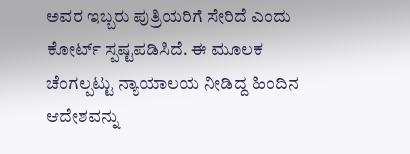ಅವರ ಇಬ್ಬರು ಪುತ್ರಿಯರಿಗೆ ಸೇರಿದೆ ಎಂದು ಕೋರ್ಟ್ ಸ್ಪಷ್ಟಪಡಿಸಿದೆ. ಈ ಮೂಲಕ ಚೆಂಗಲ್ಪಟ್ಟು ನ್ಯಾಯಾಲಯ ನೀಡಿದ್ದ ಹಿಂದಿನ ಆದೇಶವನ್ನು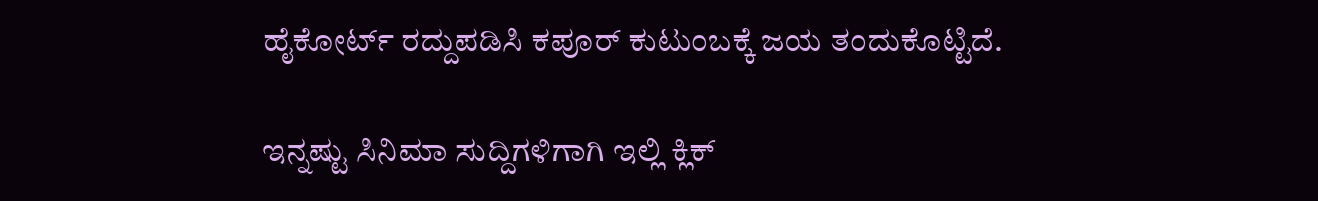ಹೈಕೋರ್ಟ್ ರದ್ದುಪಡಿಸಿ ಕಪೂರ್ ಕುಟುಂಬಕ್ಕೆ ಜಯ ತಂದುಕೊಟ್ಟಿದೆ.

ಇನ್ನಷ್ಟು ಸಿನಿಮಾ ಸುದ್ದಿಗಳಿಗಾಗಿ ಇಲ್ಲಿ ಕ್ಲಿಕ್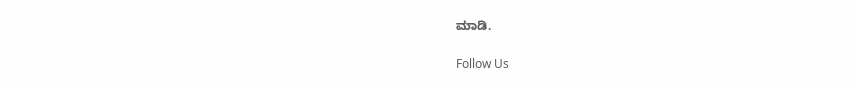ಮಾಡಿ.

Follow Us